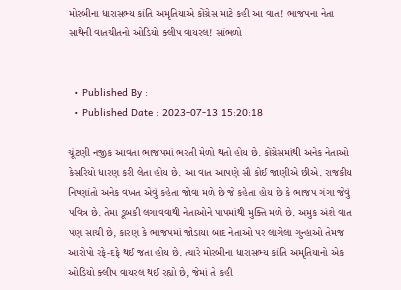મોરબીના ધારાસભ્ય કાંતિ અમૃતિયાએ કોંગ્રેસ માટે કહી આ વાત! ભાજપના નેતા સાથેની વાતચીતનો ઓડિયો ક્લીપ વાયરલ! સાંભળો


  • Published By :
  • Published Date : 2023-07-13 15:20:18

ચૂંટણી નજીક આવતા ભાજપમાં ભરતી મેળો થતો હોય છે. કોંગ્રેસમાંથી અનેક નેતાઓ કેસરિયો ધારણ કરી લેતા હોય છે. આ વાત આપણે સૌ કોઈ જાણીએ છીએ. રાજકીય નિષ્ણાંતો અનેક વખત એવું કહેતા જોવા મળે છે જે કહેતા હોય છે કે ભાજપ ગંગા જેવું પવિત્ર છે. તેમા ડૂબકી લગાવવાથી નેતાઓને પાપમાંથી મુક્તિ મળે છે. અમુક અંશે વાત પણ સાચી છે, કારણ કે ભાજપમાં જોડાયા બાદ નેતાઓ પર લાગેલા ગુન્હાઓ તેમજ આરોપો રફે-દફે થઈ જતા હોય છે. ત્યારે મોરબીના ધારાસભ્ય કાંતિ અમૃતિયાનો એક ઓડિયો ક્લીપ વાયરલ થઈ રહ્યો છે, જેમાં તે કહી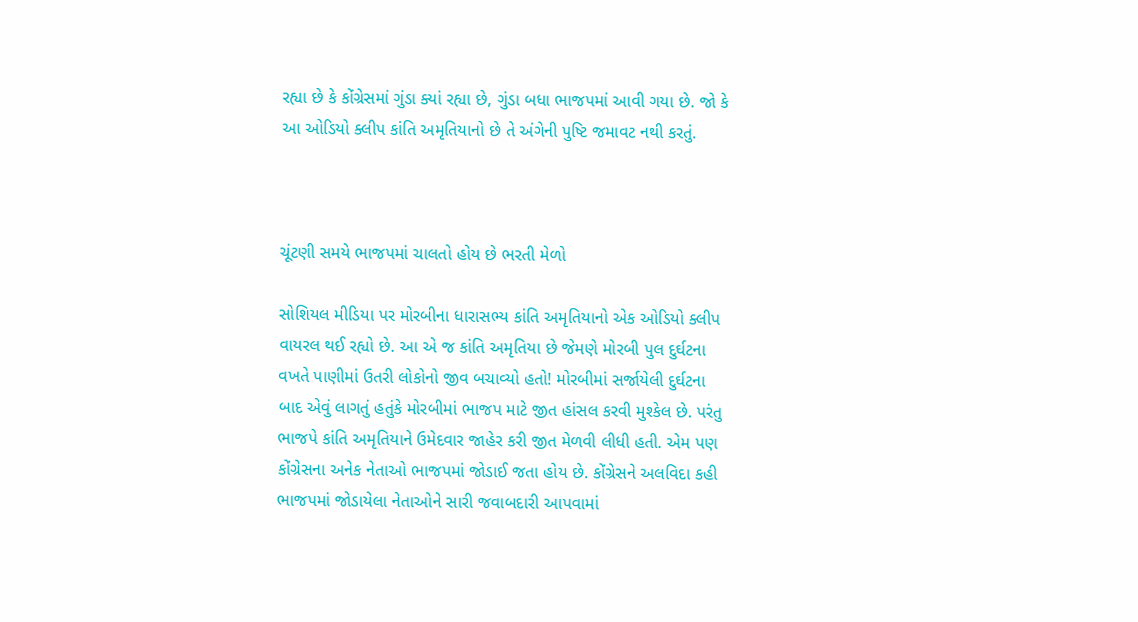રહ્યા છે કે કોંગ્રેસમાં ગુંડા ક્યાં રહ્યા છે, ગુંડા બધા ભાજપમાં આવી ગયા છે. જો કે આ ઓડિયો ક્લીપ કાંતિ અમૃતિયાનો છે તે અંગેની પુષ્ટિ જમાવટ નથી કરતું.



ચૂંટણી સમયે ભાજપમાં ચાલતો હોય છે ભરતી મેળો

સોશિયલ મીડિયા પર મોરબીના ધારાસભ્ય કાંતિ અમૃતિયાનો એક ઓડિયો ક્લીપ વાયરલ થઈ રહ્યો છે. આ એ જ કાંતિ અમૃતિયા છે જેમણે મોરબી પુલ દુર્ઘટના વખતે પાણીમાં ઉતરી લોકોનો જીવ બચાવ્યો હતો! મોરબીમાં સર્જાયેલી દુર્ઘટના બાદ એવું લાગતું હતુંકે મોરબીમાં ભાજપ માટે જીત હાંસલ કરવી મુશ્કેલ છે. પરંતુ ભાજપે કાંતિ અમૃતિયાને ઉમેદવાર જાહેર કરી જીત મેળવી લીધી હતી. એમ પણ કોંગ્રેસના અનેક નેતાઓ ભાજપમાં જોડાઈ જતા હોય છે. કોંગ્રેસને અલવિદા કહી ભાજપમાં જોડાયેલા નેતાઓને સારી જવાબદારી આપવામાં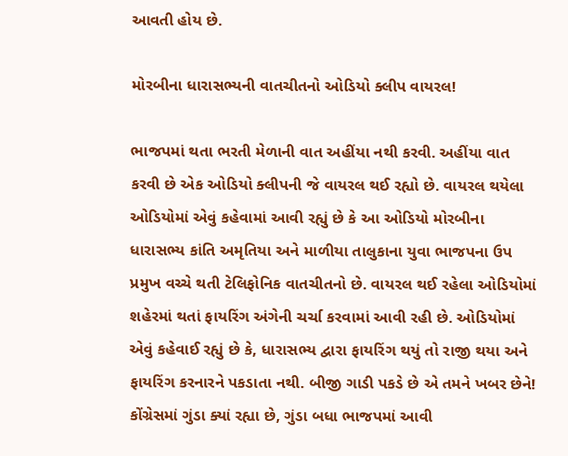આવતી હોય છે.

મોરબીના ધારાસભ્યની વાતચીતનો ઓડિયો ક્લીપ વાયરલ!

ભાજપમાં થતા ભરતી મેળાની વાત અહીંયા નથી કરવી. અહીંયા વાત કરવી છે એક ઓડિયો ક્લીપની જે વાયરલ થઈ રહ્યો છે. વાયરલ થયેલા ઓડિયોમાં એવું કહેવામાં આવી રહ્યું છે કે આ ઓડિયો મોરબીના ધારાસભ્ય કાંતિ અમૃતિયા અને માળીયા તાલુકાના યુવા ભાજપના ઉપ પ્રમુખ વચ્ચે થતી ટેલિફોનિક વાતચીતનો છે. વાયરલ થઈ રહેલા ઓડિયોમાં શહેરમાં થતાં ફાયરિંગ અંગેની ચર્ચા કરવામાં આવી રહી છે. ઓડિયોમાં એવું કહેવાઈ રહ્યું છે કે, ધારાસભ્ય દ્વારા ફાયરિંગ થયું તો રાજી થયા અને ફાયરિંગ કરનારને પકડાતા નથી. બીજી ગાડી પકડે છે એ તમને ખબર છેને! કોંગ્રેસમાં ગુંડા ક્યાં રહ્યા છે, ગુંડા બધા ભાજપમાં આવી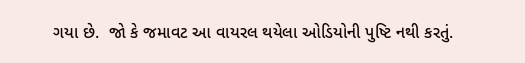ગયા છે.  જો કે જમાવટ આ વાયરલ થયેલા ઓડિયોની પુષ્ટિ નથી કરતું.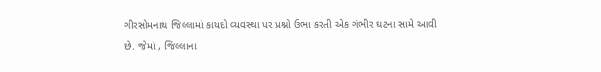ગીરસોમનાથ જિલ્લામાં કાયદો વ્યવસ્થા પર પ્રશ્નો ઉભા કરતી એક ગંભીર ઘટના સામે આવી છે. જેમાં , જિલ્લાના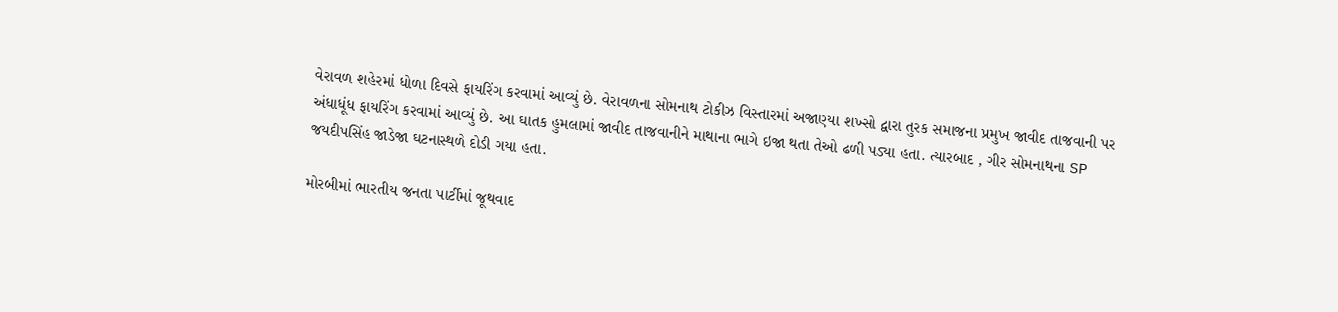વેરાવળ શહેરમાં ધોળા દિવસે ફાયરિંગ કરવામાં આવ્યું છે. વેરાવળના સોમનાથ ટોકીઝ વિસ્તારમાં અજાણ્યા શખ્સો દ્વારા તુરક સમાજના પ્રમુખ જાવીદ તાજવાની પર અંધાધૂંધ ફાયરિંગ કરવામાં આવ્યું છે. આ ઘાતક હુમલામાં જાવીદ તાજવાનીને માથાના ભાગે ઇજા થતા તેઓ ઢળી પડ્યા હતા. ત્યારબાદ , ગીર સોમનાથના SP જયદીપસિંહ જાડેજા ઘટનાસ્થળે દોડી ગયા હતા.

મોરબીમાં ભારતીય જનતા પાર્ટીમાં જૂથવાદ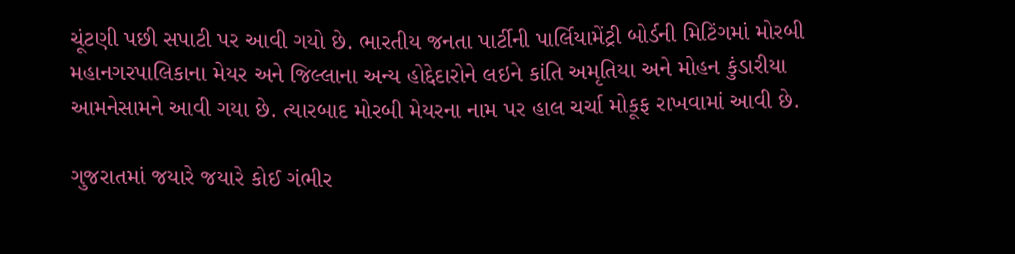ચૂંટણી પછી સપાટી પર આવી ગયો છે. ભારતીય જનતા પાર્ટીની પાર્લિયામેંટ્રી બોર્ડની મિટિંગમાં મોરબી મહાનગરપાલિકાના મેયર અને જિલ્લાના અન્ય હોદ્દેદારોને લઇને કાંતિ અમૃતિયા અને મોહન કુંડારીયા આમનેસામને આવી ગયા છે. ત્યારબાદ મોરબી મેયરના નામ પર હાલ ચર્ચા મોકૂફ રાખવામાં આવી છે.

ગુજરાતમાં જયારે જયારે કોઈ ગંભીર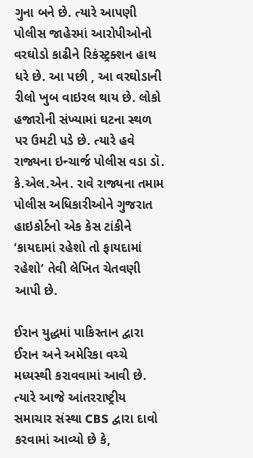ગુના બને છે. ત્યારે આપણી પોલીસ જાહેરમાં આરોપીઓનો વરઘોડો કાઢીને રિકંસ્ટ્રક્શન હાથ ધરે છે. આ પછી , આ વરઘોડાની રીલો ખુબ વાઇરલ થાય છે. લોકો હજારોની સંખ્યામાં ઘટના સ્થળ પર ઉમટી પડે છે. ત્યારે હવે રાજ્યના ઇન્ચાર્જ પોલીસ વડા ડૉ. કે.એલ.એન. રાવે રાજ્યના તમામ પોલીસ અધિકારીઓને ગુજરાત હાઇકોર્ટનો એક કેસ ટાંકીને ‘કાયદામાં રહેશો તો ફાયદામાં રહેશો’ તેવી લેખિત ચેતવણી આપી છે.

ઈરાન યુદ્ધમાં પાકિસ્તાન દ્વારા ઈરાન અને અમેરિકા વચ્ચે મધ્યસ્થી કરાવવામાં આવી છે. ત્યારે આજે આંતરરાષ્ટ્રીય સમાચાર સંસ્થા CBS દ્વારા દાવો કરવામાં આવ્યો છે કે,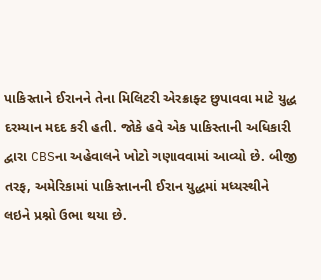પાકિસ્તાને ઈરાનને તેના મિલિટરી એરક્રાફ્ટ છુપાવવા માટે યુદ્ધ દરમ્યાન મદદ કરી હતી. જોકે હવે એક પાકિસ્તાની અધિકારી દ્વારા CBSના અહેવાલને ખોટો ગણાવવામાં આવ્યો છે. બીજી તરફ, અમેરિકામાં પાકિસ્તાનની ઈરાન યુદ્ધમાં મધ્યસ્થીને લઇને પ્રશ્નો ઉભા થયા છે.